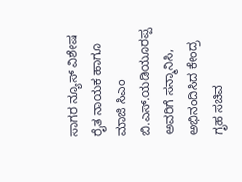ಸಾಗರ ನ್ಯೂಸ್ ವಿಶೇಷ ರೈತ ನಾಯಕ ಹಾಗೂ ಮಾಜಿ ಸಿಎಂ ಬಿ.ಎಸ್.ಯಡಿಯೂರಪ್ಪ ಅವರಿಗೆ ಸನ್ಮಾನಿಸಿ, ಅಭಿನಂದಿಸಿದ ಕೇಂದ್ರ ಗೃಹ ಸಚಿವ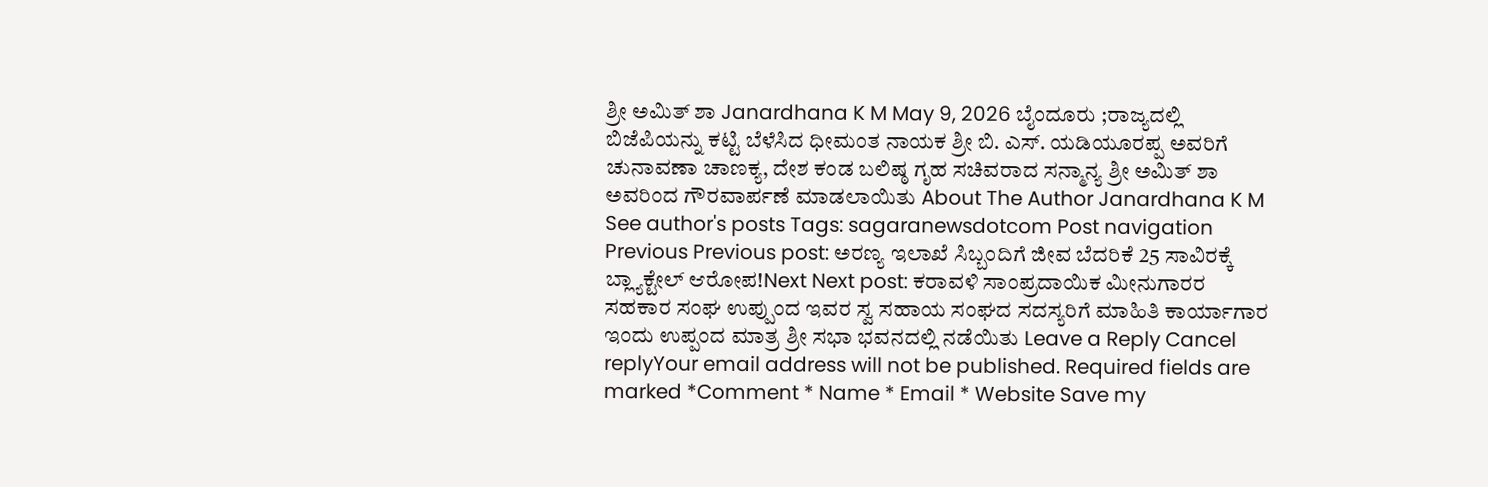ಶ್ರೀ ಅಮಿತ್ ಶಾ Janardhana K M May 9, 2026 ಬೈಂದೂರು ;ರಾಜ್ಯದಲ್ಲಿ ಬಿಜೆಪಿಯನ್ನು ಕಟ್ಟಿ ಬೆಳೆಸಿದ ಧೀಮಂತ ನಾಯಕ ಶ್ರೀ ಬಿ. ಎಸ್. ಯಡಿಯೂರಪ್ಪ ಅವರಿಗೆ ಚುನಾವಣಾ ಚಾಣಕ್ಯ, ದೇಶ ಕಂಡ ಬಲಿಷ್ಠ ಗೃಹ ಸಚಿವರಾದ ಸನ್ಮಾನ್ಯ ಶ್ರೀ ಅಮಿತ್ ಶಾ ಅವರಿಂದ ಗೌರವಾರ್ಪಣೆ ಮಾಡಲಾಯಿತು About The Author Janardhana K M See author's posts Tags: sagaranewsdotcom Post navigation Previous Previous post: ಅರಣ್ಯ ಇಲಾಖೆ ಸಿಬ್ಬಂದಿಗೆ ಜೀವ ಬೆದರಿಕೆ 25 ಸಾವಿರಕ್ಕೆ ಬ್ಲ್ಯಾಕ್ಟೇಲ್ ಆರೋಪ!Next Next post: ಕರಾವಳಿ ಸಾಂಪ್ರದಾಯಿಕ ಮೀನುಗಾರರ ಸಹಕಾರ ಸಂಘ ಉಪ್ಪುಂದ ಇವರ ಸ್ವ ಸಹಾಯ ಸಂಘದ ಸದಸ್ಯರಿಗೆ ಮಾಹಿತಿ ಕಾರ್ಯಾಗಾರ ಇಂದು ಉಪ್ಪಂದ ಮಾತ್ರ ಶ್ರೀ ಸಭಾ ಭವನದಲ್ಲಿ ನಡೆಯಿತು Leave a Reply Cancel replyYour email address will not be published. Required fields are marked *Comment * Name * Email * Website Save my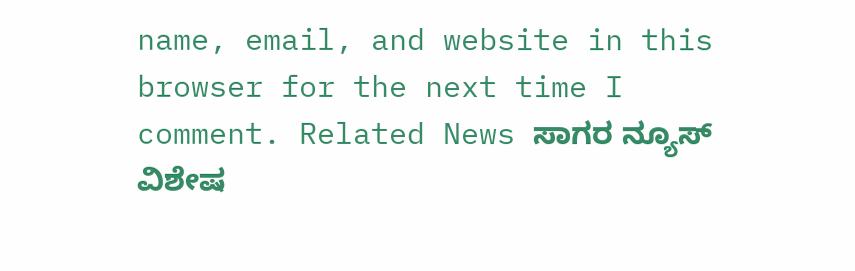name, email, and website in this browser for the next time I comment. Related News ಸಾಗರ ನ್ಯೂಸ್ ವಿಶೇಷ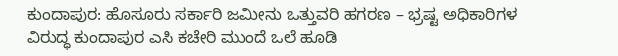ಕುಂದಾಪುರ: ಹೊಸೂರು ಸರ್ಕಾರಿ ಜಮೀನು ಒತ್ತುವರಿ ಹಗರಣ – ಭ್ರಷ್ಟ ಅಧಿಕಾರಿಗಳ ವಿರುದ್ಧ ಕುಂದಾಪುರ ಎಸಿ ಕಚೇರಿ ಮುಂದೆ ಒಲೆ ಹೂಡಿ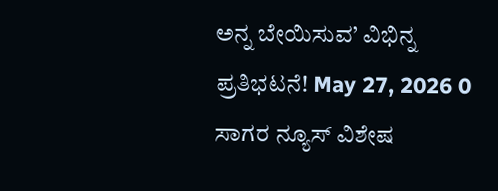ಅನ್ನ ಬೇಯಿಸುವ’ ವಿಭಿನ್ನ ಪ್ರತಿಭಟನೆ! May 27, 2026 0 ಸಾಗರ ನ್ಯೂಸ್ ವಿಶೇಷ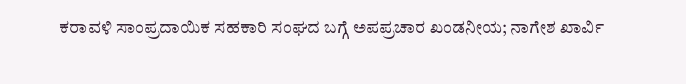ಕರಾವಳಿ ಸಾಂಪ್ರದಾಯಿಕ ಸಹಕಾರಿ ಸಂಘದ ಬಗ್ಗೆ ಅಪಪ್ರಚಾರ ಖಂಡನೀಯ; ನಾಗೇಶ ಖಾರ್ವಿ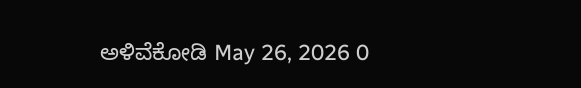ಅಳಿವೆಕೋಡಿ May 26, 2026 0